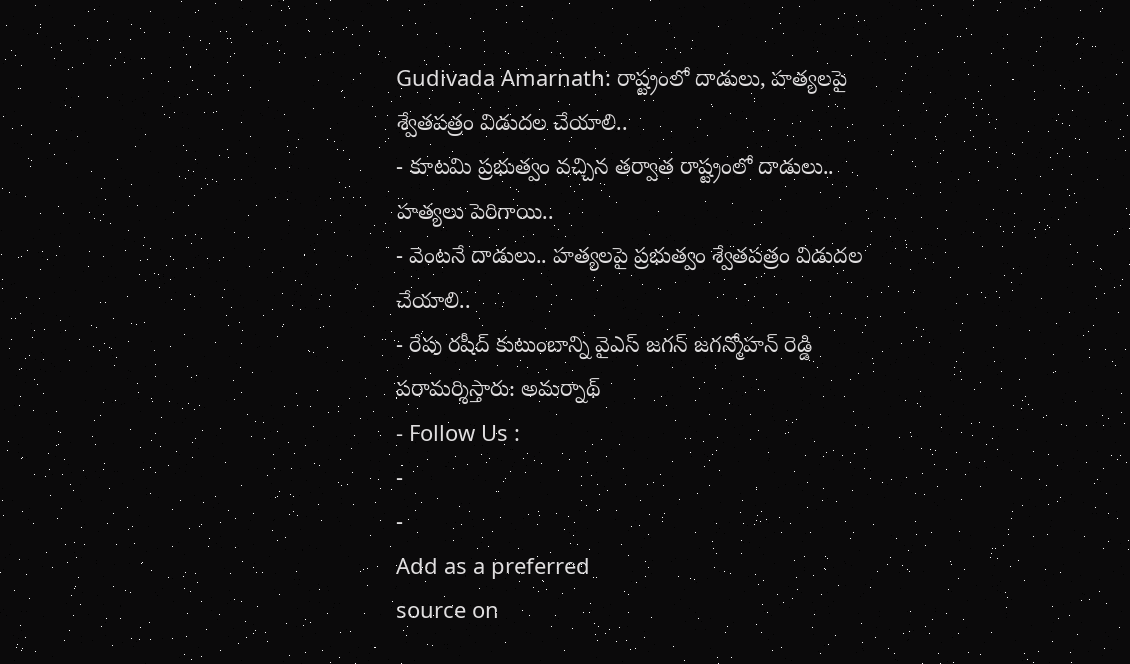Gudivada Amarnath: రాష్ట్రంలో దాడులు, హత్యలపై శ్వేతపత్రం విడుదల చేయాలి..
- కూటమి ప్రభుత్వం వచ్చిన తర్వాత రాష్ట్రంలో దాడులు.. హత్యలు పెరిగాయి..
- వెంటనే దాడులు.. హత్యలపై ప్రభుత్వం శ్వేతపత్రం విడుదల చేయాలి..
- రేపు రషీద్ కుటుంబాన్ని వైఎస్ జగన్ జగన్మోహన్ రెడ్డి పరామర్శిస్తారు: అమర్నాథ్
- Follow Us :
-
-
Add as a preferred
source on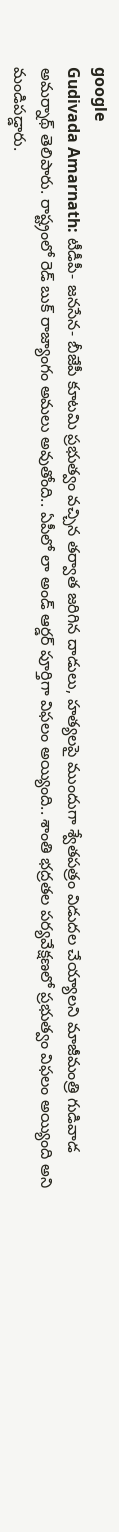google
Gudivada Amarnath: టీడీపీ- జనసేన- బీజేపీ కూటమి ప్రభుత్వం వచ్చిన తర్వాత జరిగిన దాడులు, హత్యలపై ముందుగా శ్వేతపత్రం విడుదల చేయ్యాలని మాజీమంత్రి గుడివాడ అమర్నాథ్ తెలిపారు. రాష్ట్రంలో రెడ్ బుక్ రాజ్యాంగం అమలు అవుతోంది.. ఏపీలో లా అండ్ ఆర్డర్ పూర్తిగా విఫలం అయ్యింది.. శాంతి భద్రతల పర్యవేక్షణలో ప్రభుత్వం విఫలం అయ్యింది అని మండిపడ్డారు.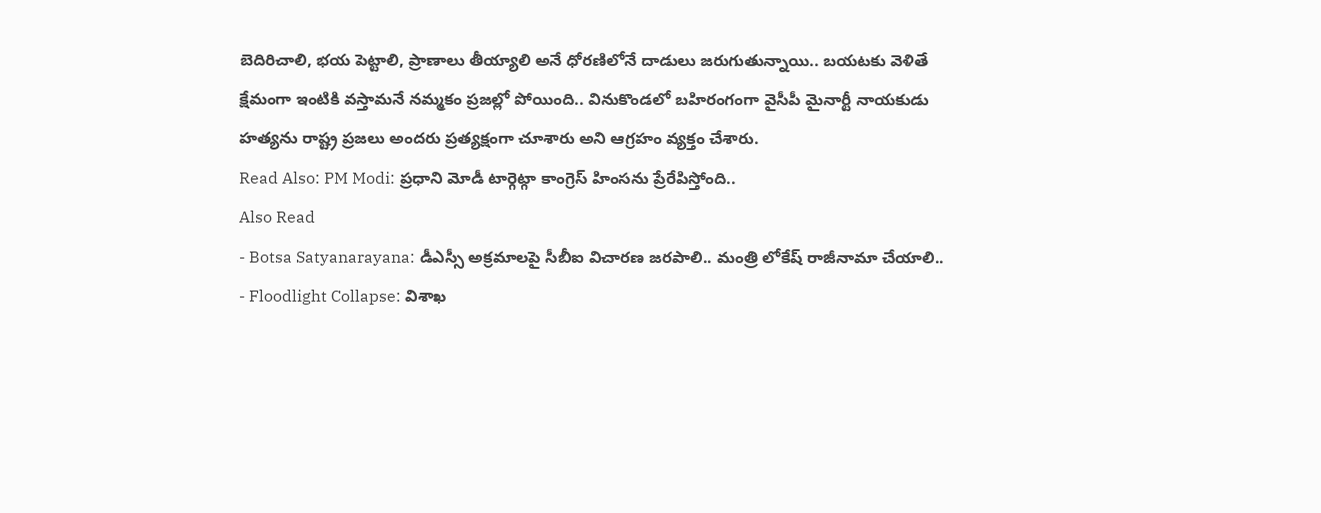బెదిరిచాలి, భయ పెట్టాలి, ప్రాణాలు తీయ్యాలి అనే ధోరణిలోనే దాడులు జరుగుతున్నాయి.. బయటకు వెళితే క్షేమంగా ఇంటికి వస్తామనే నమ్మకం ప్రజల్లో పోయింది.. వినుకొండలో బహిరంగంగా వైసీపీ మైనార్టీ నాయకుడు హత్యను రాష్ట్ర ప్రజలు అందరు ప్రత్యక్షంగా చూశారు అని ఆగ్రహం వ్యక్తం చేశారు.
Read Also: PM Modi: ప్రధాని మోడీ టార్గెట్గా కాంగ్రెస్ హింసను ప్రేరేపిస్తోంది..
Also Read
- Botsa Satyanarayana: డీఎస్సీ అక్రమాలపై సీబీఐ విచారణ జరపాలి.. మంత్రి లోకేష్ రాజీనామా చేయాలి..
- Floodlight Collapse: విశాఖ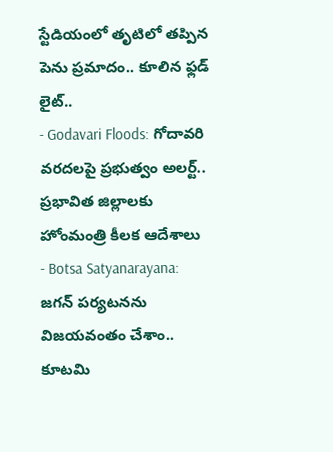స్టేడియంలో తృటిలో తప్పిన పెను ప్రమాదం.. కూలిన ఫ్లడ్ లైట్..
- Godavari Floods: గోదావరి వరదలపై ప్రభుత్వం అలర్ట్.. ప్రభావిత జిల్లాలకు హోంమంత్రి కీలక ఆదేశాలు
- Botsa Satyanarayana: జగన్ పర్యటనను విజయవంతం చేశాం.. కూటమి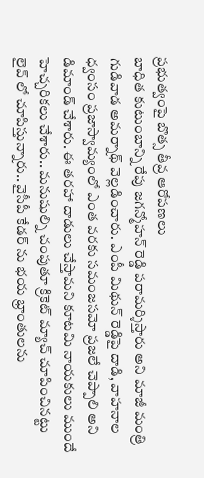ప్రభుత్వంపై బొత్స తీవ్ర ఆరోపణలు
బాధిత కుటుంబాన్ని రేపు జగన్మోహన్ రెడ్డి పరామర్శిస్తారు అని మాజీ మంత్రి గుడివాడ అమర్నాథ్ వెల్లడించారు. ఎంపీ మిథున్ రెడ్డిపై దాడి, వాహనాల ధ్వంసం ప్రజాస్వామ్యంలో ఎంత వరకు సమంజసమో ప్రజలే చెప్పాలి అని డిమాండ్ చేశారు. ఈ తరహా దాడులు చేస్తామని కూటమి నాయకులు ముందే హెచ్చరికలు చేశారు.. మనుషుల్ని చంపుతూ క్రికెట్ మ్యాచ్ చూపించినట్టు లైవ్ లో చూపిస్తున్నారు.. వైసీపీ కేడర్ ను భయ భ్రాంతులను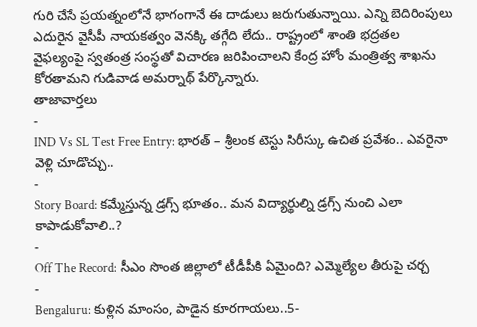గురి చేసే ప్రయత్నంలోనే భాగంగానే ఈ దాడులు జరుగుతున్నాయి. ఎన్ని బెదిరింపులు ఎదురైన వైసీపీ నాయకత్వం వెనక్కి తగ్గేది లేదు.. రాష్ట్రంలో శాంతి భద్రతల వైఫల్యంపై స్వతంత్ర సంస్థతో విచారణ జరిపించాలని కేంద్ర హోం మంత్రిత్వ శాఖను కోరతామని గుడివాడ అమర్నాథ్ పేర్కొన్నారు.
తాజావార్తలు
-
IND Vs SL Test Free Entry: భారత్ – శ్రీలంక టెస్టు సిరీస్కు ఉచిత ప్రవేశం.. ఎవరైనా వెళ్లి చూడొచ్చు..
-
Story Board: కమ్మేస్తున్న డ్రగ్స్ భూతం.. మన విద్యార్థుల్ని డ్రగ్స్ నుంచి ఎలా కాపాడుకోవాలి..?
-
Off The Record: సీఎం సొంత జిల్లాలో టీడీపీకి ఏమైంది? ఎమ్మెల్యేల తీరుపై చర్చ
-
Bengaluru: కుళ్లిన మాంసం, పాడైన కూరగాయలు..5-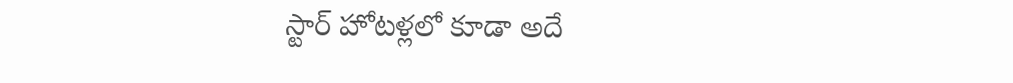స్టార్ హోటళ్లలో కూడా అదే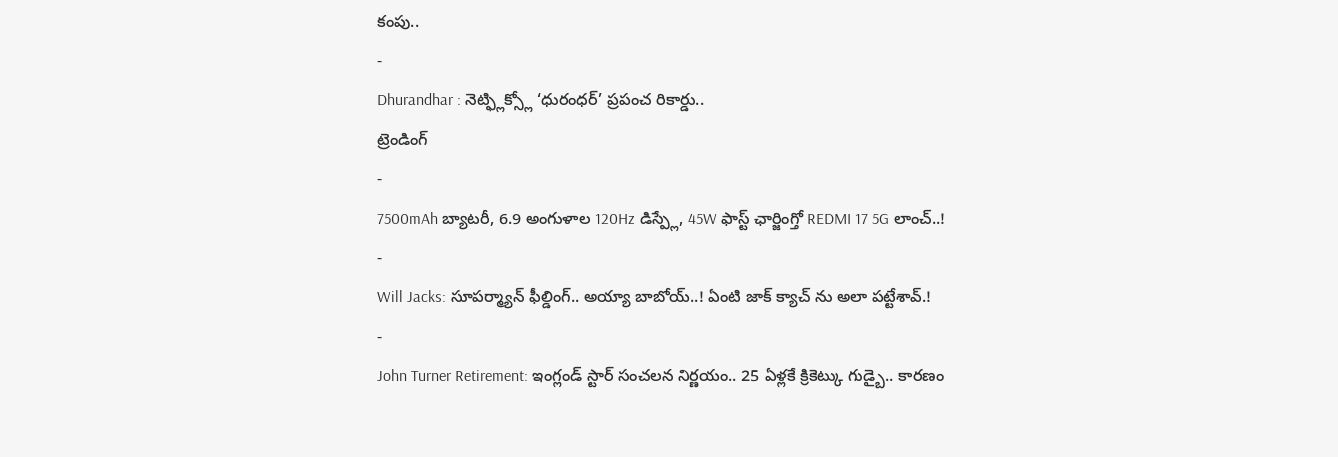కంపు..
-
Dhurandhar : నెట్ఫ్లిక్స్లో ‘ధురంధర్’ ప్రపంచ రికార్డు..
ట్రెండింగ్
-
7500mAh బ్యాటరీ, 6.9 అంగుళాల 120Hz డిస్ప్లే, 45W ఫాస్ట్ ఛార్జింగ్తో REDMI 17 5G లాంచ్..!
-
Will Jacks: సూపర్మ్యాన్ ఫీల్డింగ్.. అయ్యా బాబోయ్..! ఏంటి జాక్ క్యాచ్ ను అలా పట్టేశావ్.!
-
John Turner Retirement: ఇంగ్లండ్ స్టార్ సంచలన నిర్ణయం.. 25 ఏళ్లకే క్రికెట్కు గుడ్బై.. కారణం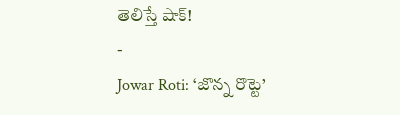తెలిస్తే షాక్!
-
Jowar Roti: ‘జొన్న రొట్టె’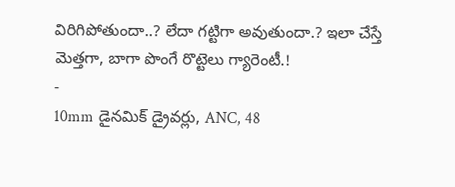విరిగిపోతుందా..? లేదా గట్టిగా అవుతుందా.? ఇలా చేస్తే మెత్తగా, బాగా పొంగే రొట్టెలు గ్యారెంటీ.!
-
10mm డైనమిక్ డ్రైవర్లు, ANC, 48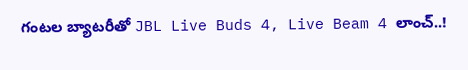గంటల బ్యాటరీతో JBL Live Buds 4, Live Beam 4 లాంచ్..!